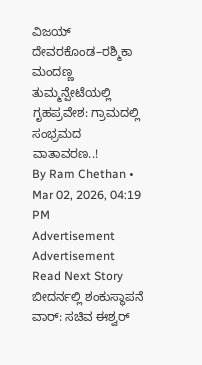ವಿಜಯ್ ದೇವರಕೊಂಡ–ರಶ್ಮಿಕಾ ಮಂದಣ್ಣ ತುಮ್ಮನ್ಪೇಟೆಯಲ್ಲಿ ಗೃಹಪ್ರವೇಶ: ಗ್ರಾಮದಲ್ಲಿ ಸಂಭ್ರಮದ ವಾತಾವರಣ..!
By Ram Chethan • Mar 02, 2026, 04:19 PM
Advertisement
Advertisement
Read Next Story
ಬೀದರ್ನಲ್ಲಿ ಶಂಕುಸ್ಥಾಪನೆ ವಾರ್: ಸಚಿವ ಈಶ್ವರ್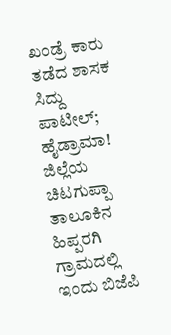ಖಂಡ್ರೆ ಕಾರು ತಡೆದ ಶಾಸಕ ಸಿದ್ದು ಪಾಟೀಲ್; ಹೈಡ್ರಾಮಾ!
ಜಿಲ್ಲೆಯ ಚಿಟಗುಪ್ಪಾ ತಾಲೂಕಿನ ಹಿಪ್ಪರಗಿ ಗ್ರಾಮದಲ್ಲಿ ಇಂದು ಬಿಜೆಪಿ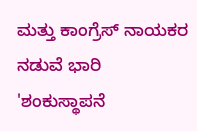ಮತ್ತು ಕಾಂಗ್ರೆಸ್ ನಾಯಕರ ನಡುವೆ ಭಾರಿ 'ಶಂಕುಸ್ಥಾಪನೆ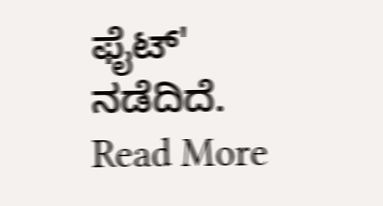ಫೈಟ್' ನಡೆದಿದೆ.
Read More